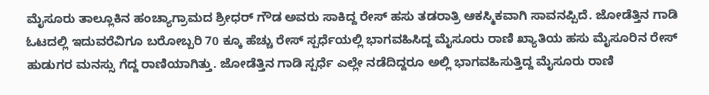ಮೈಸೂರು ತಾಲ್ಲೂಕಿನ ಹಂಚ್ಯಾಗ್ರಾಮದ ಶ್ರೀಧರ್ ಗೌಡ ಅವರು ಸಾಕಿದ್ದ ರೇಸ್ ಹಸು ತಡರಾತ್ರಿ ಆಕಸ್ಮಿಕವಾಗಿ ಸಾವನಪ್ಪಿದೆ. ಜೋಡೆತ್ತಿನ ಗಾಡಿ ಓಟದಲ್ಲಿ ಇದುವರೆವಿಗೂ ಬರೋಬ್ಬರಿ 70 ಕ್ಕೂ ಹೆಚ್ಚು ರೇಸ್ ಸ್ಪರ್ಧೆಯಲ್ಲಿ ಭಾಗವಹಿಸಿದ್ದ ಮೈಸೂರು ರಾಣಿ ಖ್ಯಾತಿಯ ಹಸು ಮೈಸೂರಿನ ರೇಸ್ ಹುಡುಗರ ಮನಸ್ಸು ಗೆದ್ದ ರಾಣಿಯಾಗಿತ್ತು. ಜೋಡೆತ್ತಿನ ಗಾಡಿ ಸ್ಪರ್ಧೆ ಎಲ್ಲೇ ನಡೆದಿದ್ದರೂ ಅಲ್ಲಿ ಭಾಗವಹಿಸುತ್ತಿದ್ದ ಮೈಸೂರು ರಾಣಿ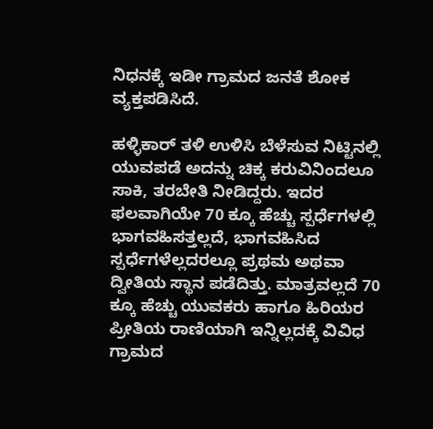ನಿಧನಕ್ಕೆ ಇಡೀ ಗ್ರಾಮದ ಜನತೆ ಶೋಕ ವ್ಯಕ್ತಪಡಿಸಿದೆ.

ಹಳ್ಳಿಕಾರ್ ತಳಿ ಉಳಿಸಿ ಬೆಳೆಸುವ ನಿಟ್ಟಿನಲ್ಲಿ ಯುವಪಡೆ ಅದನ್ನು ಚಿಕ್ಕ ಕರುವಿನಿಂದಲೂ ಸಾಕಿ, ತರಬೇತಿ ನೀಡಿದ್ದರು. ಇದರ ಫಲವಾಗಿಯೇ 70 ಕ್ಕೂ ಹೆಚ್ಚು ಸ್ಪರ್ಧೆಗಳಲ್ಲಿ ಭಾಗವಹಿಸತ್ತಲ್ಲದೆ, ಭಾಗವಹಿಸಿದ ಸ್ಪರ್ಧೆಗಳೆಲ್ಲದರಲ್ಲೂ ಪ್ರಥಮ ಅಥವಾ ದ್ವೀತಿಯ ಸ್ಥಾನ ಪಡೆದಿತ್ತು. ಮಾತ್ರವಲ್ಲದೆ 70 ಕ್ಕೂ ಹೆಚ್ಚು ಯುವಕರು ಹಾಗೂ ಹಿರಿಯರ ಪ್ರೀತಿಯ ರಾಣಿಯಾಗಿ ಇನ್ನಿಲ್ಲದಕ್ಕೆ ವಿವಿಧ ಗ್ರಾಮದ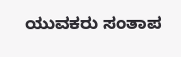ಯುವಕರು ಸಂತಾಪ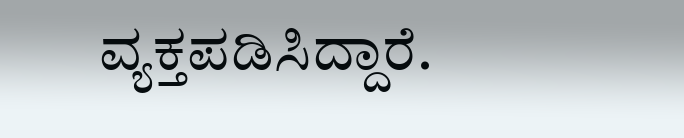ವ್ಯಕ್ತಪಡಿಸಿದ್ದಾರೆ.